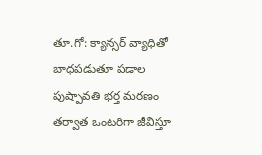తూ.గో: క్యాన్సర్ వ్యాధితో బాధపడుతూ పడాల పుష్పావతి భర్త మరణం తర్వాత ఒంటరిగా జీవిస్తూ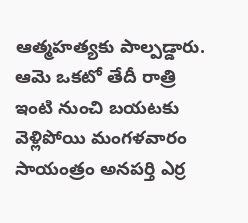ఆత్మహత్యకు పాల్పడ్డారు. ఆమె ఒకటో తేదీ రాత్రి ఇంటి నుంచి బయటకు వెళ్లిపోయి మంగళవారం సాయంత్రం అనపర్తి ఎర్ర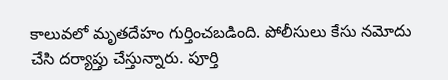కాలువలో మృతదేహం గుర్తించబడింది. పోలీసులు కేసు నమోదు చేసి దర్యాప్తు చేస్తున్నారు. పూర్తి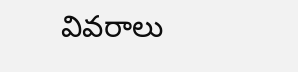వివరాలు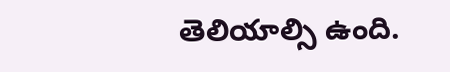తెలియాల్సి ఉంది.